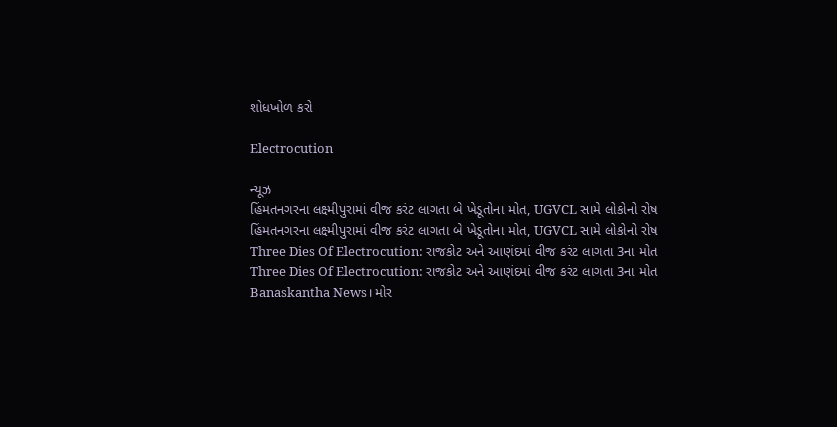શોધખોળ કરો

Electrocution

ન્યૂઝ
હિંમતનગરના લક્ષ્મીપુરામાં વીજ કરંટ લાગતા બે ખેડૂતોના મોત, UGVCL સામે લોકોનો રોષ
હિંમતનગરના લક્ષ્મીપુરામાં વીજ કરંટ લાગતા બે ખેડૂતોના મોત, UGVCL સામે લોકોનો રોષ
Three Dies Of Electrocution: રાજકોટ અને આણંદમાં વીજ કરંટ લાગતા 3ના મોત
Three Dies Of Electrocution: રાજકોટ અને આણંદમાં વીજ કરંટ લાગતા 3ના મોત
Banaskantha News। મોર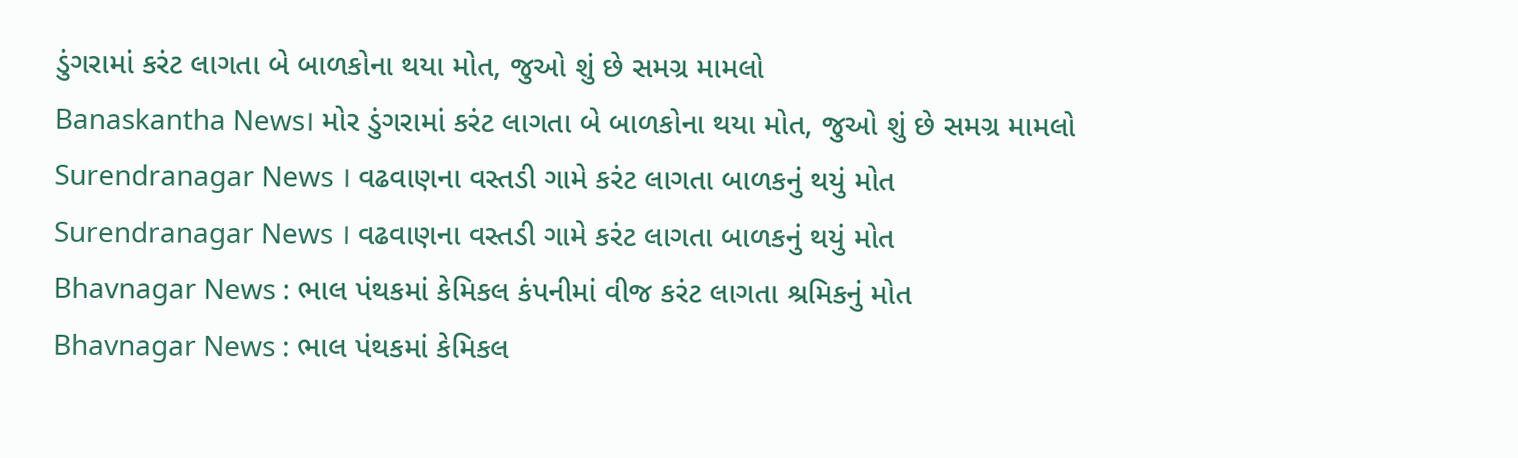ડુંગરામાં કરંટ લાગતા બે બાળકોના થયા મોત, જુઓ શું છે સમગ્ર મામલો
Banaskantha News। મોર ડુંગરામાં કરંટ લાગતા બે બાળકોના થયા મોત, જુઓ શું છે સમગ્ર મામલો
Surendranagar News । વઢવાણના વસ્તડી ગામે કરંટ લાગતા બાળકનું થયું મોત
Surendranagar News । વઢવાણના વસ્તડી ગામે કરંટ લાગતા બાળકનું થયું મોત
Bhavnagar News : ભાલ પંથકમાં કેમિકલ કંપનીમાં વીજ કરંટ લાગતા શ્રમિકનું મોત
Bhavnagar News : ભાલ પંથકમાં કેમિકલ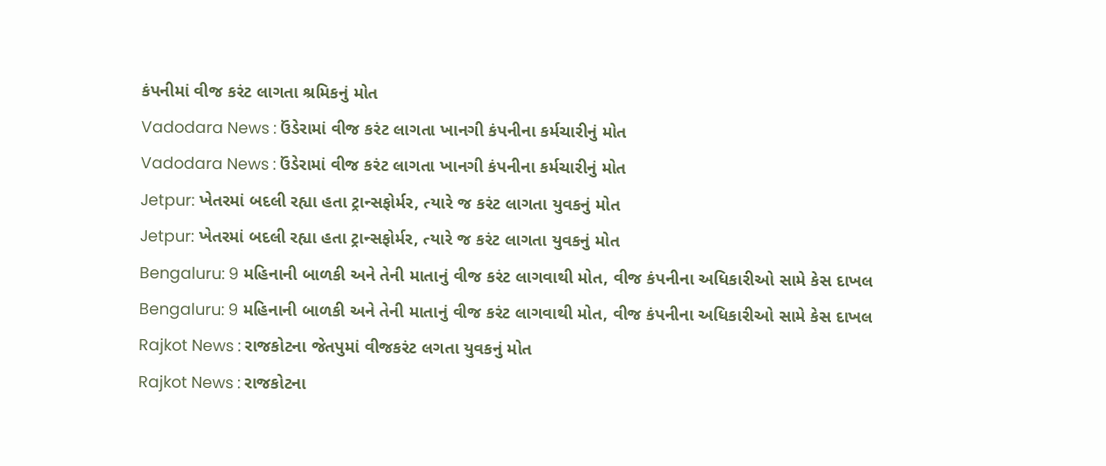કંપનીમાં વીજ કરંટ લાગતા શ્રમિકનું મોત
Vadodara News : ઉંડેરામાં વીજ કરંટ લાગતા ખાનગી કંપનીના કર્મચારીનું મોત
Vadodara News : ઉંડેરામાં વીજ કરંટ લાગતા ખાનગી કંપનીના કર્મચારીનું મોત
Jetpur: ખેતરમાં બદલી રહ્યા હતા ટ્રાન્સફોર્મર, ત્યારે જ કરંટ લાગતા યુવકનું મોત
Jetpur: ખેતરમાં બદલી રહ્યા હતા ટ્રાન્સફોર્મર, ત્યારે જ કરંટ લાગતા યુવકનું મોત
Bengaluru: 9 મહિનાની બાળકી અને તેની માતાનું વીજ કરંટ લાગવાથી મોત, વીજ કંપનીના અધિકારીઓ સામે કેસ દાખલ
Bengaluru: 9 મહિનાની બાળકી અને તેની માતાનું વીજ કરંટ લાગવાથી મોત, વીજ કંપનીના અધિકારીઓ સામે કેસ દાખલ
Rajkot News : રાજકોટના જેતપુમાં વીજકરંટ લગતા યુવકનું મોત
Rajkot News : રાજકોટના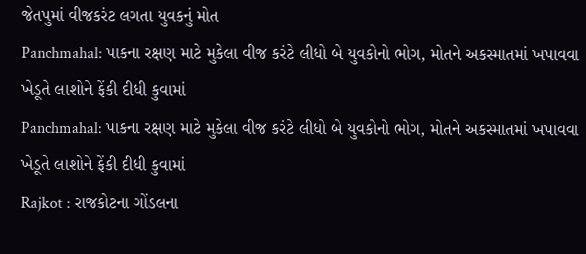જેતપુમાં વીજકરંટ લગતા યુવકનું મોત
Panchmahal: પાકના રક્ષણ માટે મુકેલા વીજ કરંટે લીધો બે યુવકોનો ભોગ, મોતને અકસ્માતમાં ખપાવવા ખેડૂતે લાશોને ફેંકી દીધી કુવામાં
Panchmahal: પાકના રક્ષણ માટે મુકેલા વીજ કરંટે લીધો બે યુવકોનો ભોગ, મોતને અકસ્માતમાં ખપાવવા ખેડૂતે લાશોને ફેંકી દીધી કુવામાં
Rajkot : રાજકોટના ગોંડલના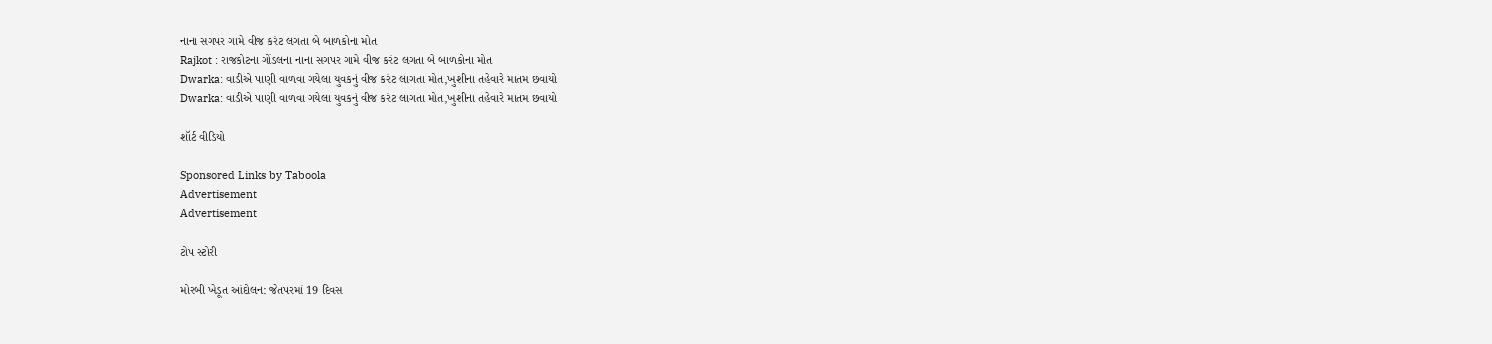નાના સગપર ગામે વીજ કરંટ લગતા બે બાળકોના મોત
Rajkot : રાજકોટના ગોંડલના નાના સગપર ગામે વીજ કરંટ લગતા બે બાળકોના મોત
Dwarka: વાડીએ પાણી વાળવા ગયેલા યુવકનું વીજ કરંટ લાગતા મોત,ખુશીના તહેવારે માતમ છવાયો
Dwarka: વાડીએ પાણી વાળવા ગયેલા યુવકનું વીજ કરંટ લાગતા મોત,ખુશીના તહેવારે માતમ છવાયો

શૉર્ટ વીડિયો

Sponsored Links by Taboola
Advertisement
Advertisement

ટોપ સ્ટોરી

મોરબી ખેડૂત આંદોલન: જેતપરમાં 19 દિવસ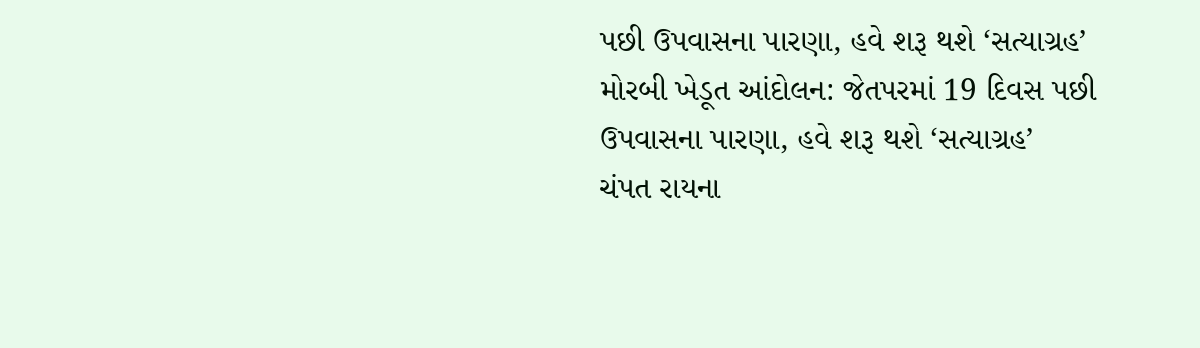પછી ઉપવાસના પારણા, હવે શરૂ થશે ‘સત્યાગ્રહ’
મોરબી ખેડૂત આંદોલન: જેતપરમાં 19 દિવસ પછી ઉપવાસના પારણા, હવે શરૂ થશે ‘સત્યાગ્રહ’
ચંપત રાયના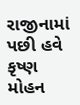રાજીનામાં પછી હવે કૃષ્ણ મોહન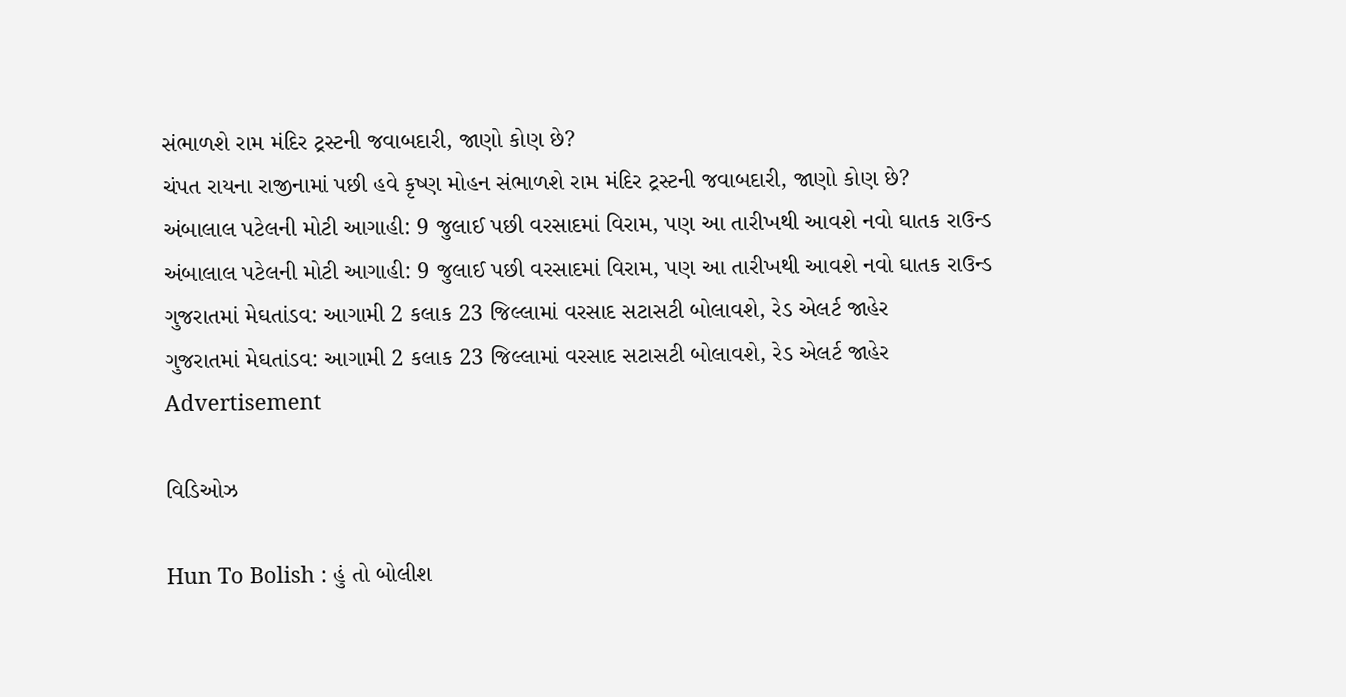સંભાળશે રામ મંદિર ટ્રસ્ટની જવાબદારી, જાણો કોણ છે?
ચંપત રાયના રાજીનામાં પછી હવે કૃષ્ણ મોહન સંભાળશે રામ મંદિર ટ્રસ્ટની જવાબદારી, જાણો કોણ છે?
અંબાલાલ પટેલની મોટી આગાહી: 9 જુલાઈ પછી વરસાદમાં વિરામ, પણ આ તારીખથી આવશે નવો ઘાતક રાઉન્ડ
અંબાલાલ પટેલની મોટી આગાહી: 9 જુલાઈ પછી વરસાદમાં વિરામ, પણ આ તારીખથી આવશે નવો ઘાતક રાઉન્ડ
ગુજરાતમાં મેઘતાંડવ: આગામી 2 કલાક 23 જિલ્લામાં વરસાદ સટાસટી બોલાવશે, રેડ એલર્ટ જાહેર
ગુજરાતમાં મેઘતાંડવ: આગામી 2 કલાક 23 જિલ્લામાં વરસાદ સટાસટી બોલાવશે, રેડ એલર્ટ જાહેર
Advertisement

વિડિઓઝ

Hun To Bolish : હું તો બોલીશ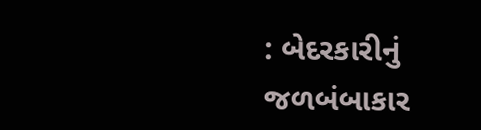: બેદરકારીનું જળબંબાકાર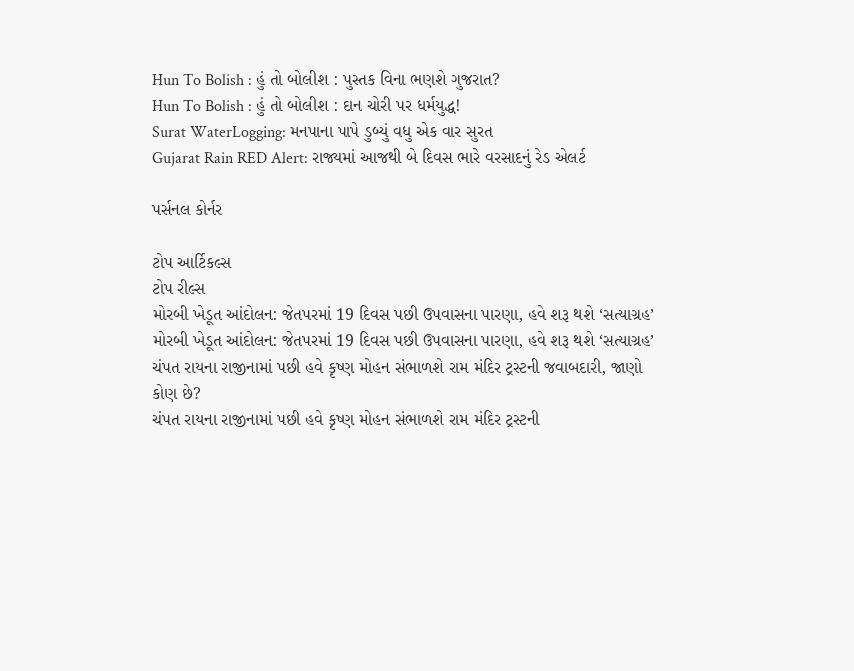Hun To Bolish : હું તો બોલીશ : પુસ્તક વિના ભણશે ગુજરાત?
Hun To Bolish : હું તો બોલીશ : દાન ચોરી પર ધર્મયુદ્ધ!
Surat WaterLogging: મનપાના પાપે ડુબ્યું વધુ એક વાર સુરત
Gujarat Rain RED Alert: રાજ્યમાં આજથી બે દિવસ ભારે વરસાદનું રેડ એલર્ટ

પર્સનલ કોર્નર

ટોપ આર્ટિકલ્સ
ટોપ રીલ્સ
મોરબી ખેડૂત આંદોલન: જેતપરમાં 19 દિવસ પછી ઉપવાસના પારણા, હવે શરૂ થશે ‘સત્યાગ્રહ’
મોરબી ખેડૂત આંદોલન: જેતપરમાં 19 દિવસ પછી ઉપવાસના પારણા, હવે શરૂ થશે ‘સત્યાગ્રહ’
ચંપત રાયના રાજીનામાં પછી હવે કૃષ્ણ મોહન સંભાળશે રામ મંદિર ટ્રસ્ટની જવાબદારી, જાણો કોણ છે?
ચંપત રાયના રાજીનામાં પછી હવે કૃષ્ણ મોહન સંભાળશે રામ મંદિર ટ્રસ્ટની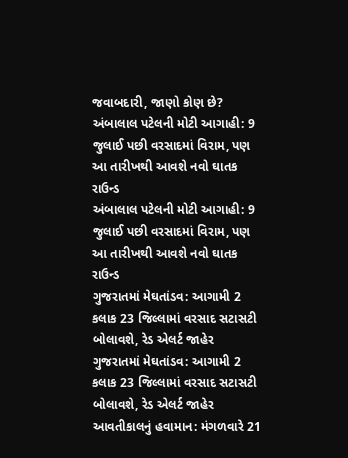જવાબદારી, જાણો કોણ છે?
અંબાલાલ પટેલની મોટી આગાહી: 9 જુલાઈ પછી વરસાદમાં વિરામ, પણ આ તારીખથી આવશે નવો ઘાતક રાઉન્ડ
અંબાલાલ પટેલની મોટી આગાહી: 9 જુલાઈ પછી વરસાદમાં વિરામ, પણ આ તારીખથી આવશે નવો ઘાતક રાઉન્ડ
ગુજરાતમાં મેઘતાંડવ: આગામી 2 કલાક 23 જિલ્લામાં વરસાદ સટાસટી બોલાવશે, રેડ એલર્ટ જાહેર
ગુજરાતમાં મેઘતાંડવ: આગામી 2 કલાક 23 જિલ્લામાં વરસાદ સટાસટી બોલાવશે, રેડ એલર્ટ જાહેર
આવતીકાલનું હવામાન: મંગળવારે 21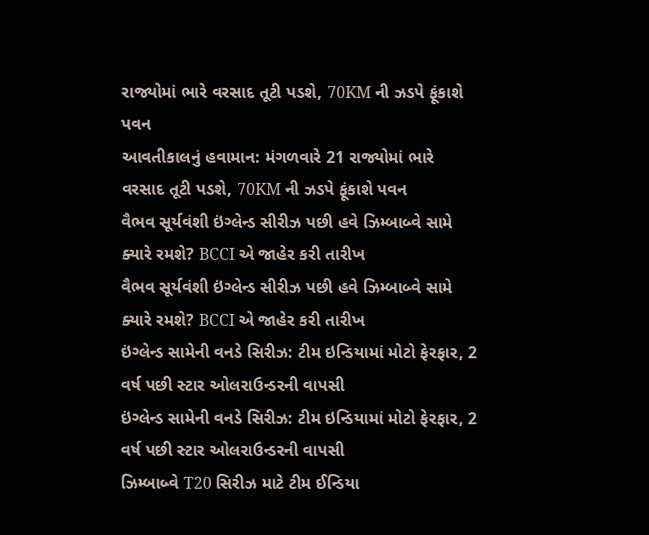રાજ્યોમાં ભારે વરસાદ તૂટી પડશે, 70KM ની ઝડપે ફૂંકાશે પવન
આવતીકાલનું હવામાન: મંગળવારે 21 રાજ્યોમાં ભારે વરસાદ તૂટી પડશે, 70KM ની ઝડપે ફૂંકાશે પવન
વૈભવ સૂર્યવંશી ઇંગ્લેન્ડ સીરીઝ પછી હવે ઝિમ્બાબ્વે સામે ક્યારે રમશે? BCCI એ જાહેર કરી તારીખ
વૈભવ સૂર્યવંશી ઇંગ્લેન્ડ સીરીઝ પછી હવે ઝિમ્બાબ્વે સામે ક્યારે રમશે? BCCI એ જાહેર કરી તારીખ
ઇંગ્લેન્ડ સામેની વનડે સિરીઝ: ટીમ ઇન્ડિયામાં મોટો ફેરફાર, 2 વર્ષ પછી સ્ટાર ઓલરાઉન્ડરની વાપસી
ઇંગ્લેન્ડ સામેની વનડે સિરીઝ: ટીમ ઇન્ડિયામાં મોટો ફેરફાર, 2 વર્ષ પછી સ્ટાર ઓલરાઉન્ડરની વાપસી
ઝિમ્બાબ્વે T20 સિરીઝ માટે ટીમ ઈન્ડિયા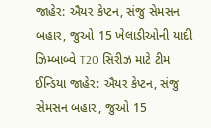જાહેર: ઐયર કેપ્ટન, સંજુ સેમસન બહાર, જુઓ 15 ખેલાડીઓની યાદી
ઝિમ્બાબ્વે T20 સિરીઝ માટે ટીમ ઈન્ડિયા જાહેર: ઐયર કેપ્ટન, સંજુ સેમસન બહાર, જુઓ 15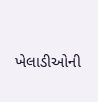ખેલાડીઓની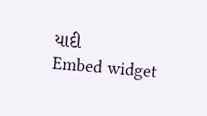યાદી
Embed widget